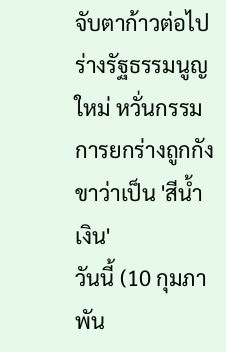จับตาก้าวต่อไปร่างรัฐธรรมนูญใหม่ หวั่นกรรมการยกร่างถูกกังขาว่าเป็น 'สีน้ำเงิน'
วันนี้ (10 กุมภาพัน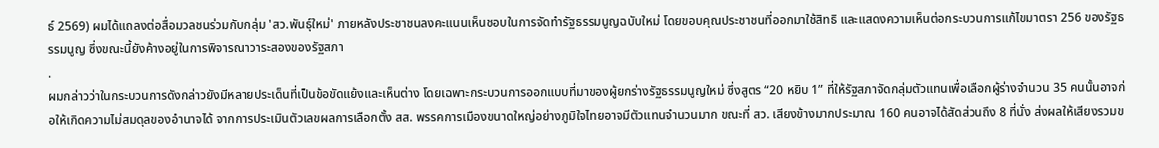ธ์ 2569) ผมได้แถลงต่อสื่อมวลชนร่วมกับกลุ่ม 'สว.พันธุ์ใหม่' ภายหลังประชาชนลงคะแนนเห็นชอบในการจัดทำรัฐธรรมนูญฉบับใหม่ โดยขอบคุณประชาชนที่ออกมาใช้สิทธิ และแสดงความเห็นต่อกระบวนการแก้ไขมาตรา 256 ของรัฐธรรมนูญ ซึ่งขณะนี้ยังค้างอยู่ในการพิจารณาวาระสองของรัฐสภา
.
ผมกล่าวว่าในกระบวนการดังกล่าวยังมีหลายประเด็นที่เป็นข้อขัดแย้งและเห็นต่าง โดยเฉพาะกระบวนการออกแบบที่มาของผู้ยกร่างรัฐธรรมนูญใหม่ ซึ่งสูตร “20 หยิบ 1” ที่ให้รัฐสภาจัดกลุ่มตัวแทนเพื่อเลือกผู้ร่างจำนวน 35 คนนั้นอาจก่อให้เกิดความไม่สมดุลของอำนาจได้ จากการประเมินตัวเลขผลการเลือกตั้ง สส. พรรคการเมืองขนาดใหญ่อย่างภูมิใจไทยอาจมีตัวแทนจำนวนมาก ขณะที่ สว. เสียงข้างมากประมาณ 160 คนอาจได้สัดส่วนถึง 8 ที่นั่ง ส่งผลให้เสียงรวมข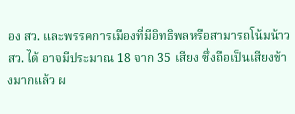อง สว. และพรรคการเมืองที่มีอิทธิพลหรือสามารถโน้มน้าว สว. ได้ อาจมีประมาณ 18 จาก 35 เสียง ซึ่งถือเป็นเสียงข้างมากแล้ว ผ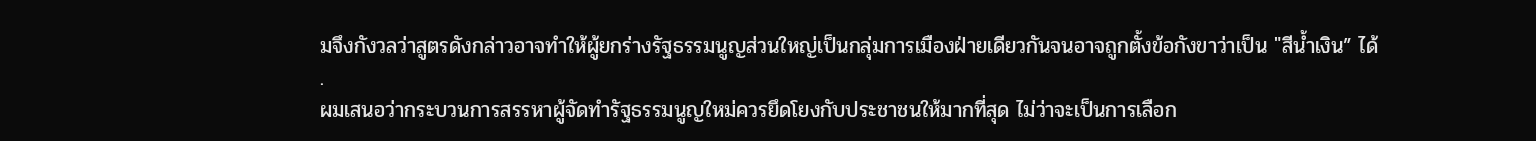มจึงกังวลว่าสูตรดังกล่าวอาจทำให้ผู้ยกร่างรัฐธรรมนูญส่วนใหญ่เป็นกลุ่มการเมืองฝ่ายเดียวกันจนอาจถูกตั้งข้อกังขาว่าเป็น "สีน้ำเงิน” ได้
.
ผมเสนอว่ากระบวนการสรรหาผู้จัดทำรัฐธรรมนูญใหม่ควรยึดโยงกับประชาชนให้มากที่สุด ไม่ว่าจะเป็นการเลือก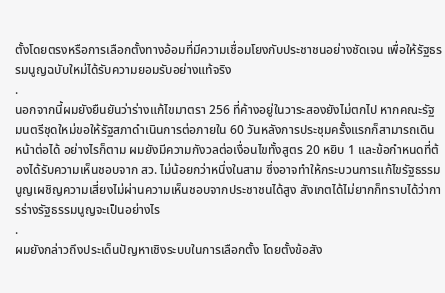ตั้งโดยตรงหรือการเลือกตั้งทางอ้อมที่มีความเชื่อมโยงกับประชาชนอย่างชัดเจน เพื่อให้รัฐธรรมนูญฉบับใหม่ได้รับความยอมรับอย่างแท้จริง
.
นอกจากนี้ผมยังยืนยันว่าร่างแก้ไขมาตรา 256 ที่ค้างอยู่ในวาระสองยังไม่ตกไป หากคณะรัฐมนตรีชุดใหม่ขอให้รัฐสภาดำเนินการต่อภายใน 60 วันหลังการประชุมครั้งแรกก็สามารถเดินหน้าต่อได้ อย่างไรก็ตาม ผมยังมีความกังวลต่อเงื่อนไขทั้งสูตร 20 หยิบ 1 และข้อกำหนดที่ต้องได้รับความเห็นชอบจาก สว. ไม่น้อยกว่าหนึ่งในสาม ซึ่งอาจทำให้กระบวนการแก้ไขรัฐธรรมนูญเผชิญความเสี่ยงไม่ผ่านความเห็นชอบจากประชาชนได้สูง สังเกตได้ไม่ยากก็ทราบได้ว่าการร่างรัฐธรรมนูญจะเป็นอย่างไร
.
ผมยังกล่าวถึงประเด็นปัญหาเชิงระบบในการเลือกตั้ง โดยตั้งข้อสัง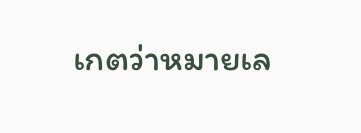เกตว่าหมายเล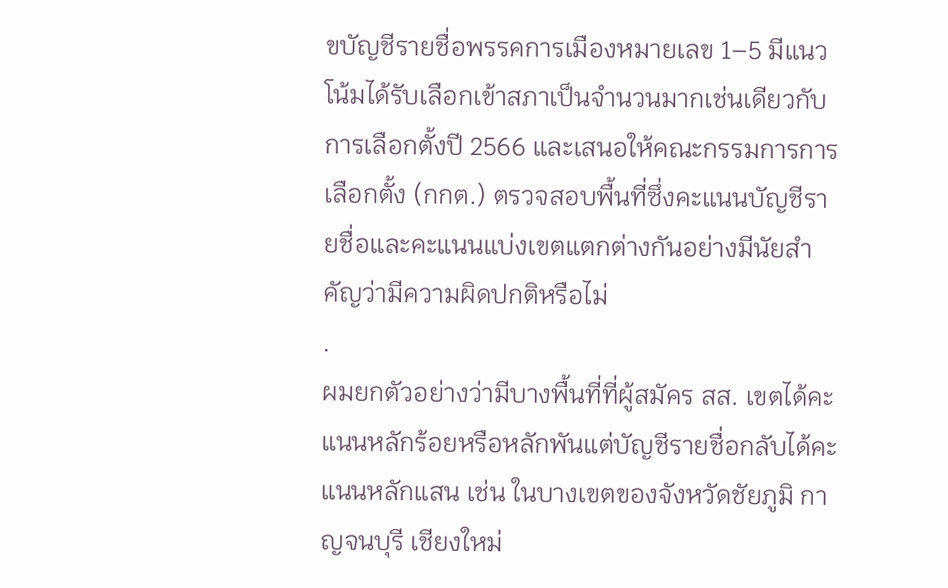ขบัญชีรายชื่อพรรคการเมืองหมายเลข 1–5 มีแนวโน้มได้รับเลือกเข้าสภาเป็นจำนวนมากเช่นเดียวกับการเลือกตั้งปี 2566 และเสนอให้คณะกรรมการการเลือกตั้ง (กกต.) ตรวจสอบพื้นที่ซึ่งคะแนนบัญชีรายชื่อและคะแนนแบ่งเขตแตกต่างกันอย่างมีนัยสำคัญว่ามีความผิดปกติหรือไม่
.
ผมยกตัวอย่างว่ามีบางพื้นที่ที่ผู้สมัคร สส. เขตได้คะแนนหลักร้อยหรือหลักพันแต่บัญชีรายชื่อกลับได้คะแนนหลักแสน เช่น ในบางเขตของจังหวัดชัยภูมิ กาญจนบุรี เชียงใหม่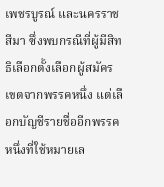เพชรบูรณ์ และนครราชสีมา ซึ่งพบกรณีที่ผู้มีสิทธิเลือกตั้งเลือกผู้สมัครเขตจากพรรคหนึ่ง แต่เลือกบัญชีรายชื่ออีกพรรคหนึ่งที่ใช้หมายเล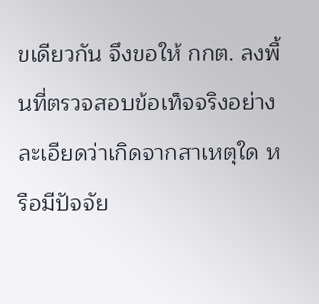ขเดียวกัน จึงขอให้ กกต. ลงพื้นที่ตรวจสอบข้อเท็จจริงอย่างละเอียดว่าเกิดจากสาเหตุใด หรือมีปัจจัย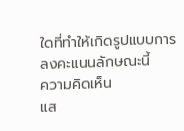ใดที่ทำให้เกิดรูปแบบการลงคะแนนลักษณะนี้
ความคิดเห็น
แส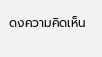ดงความคิดเห็น